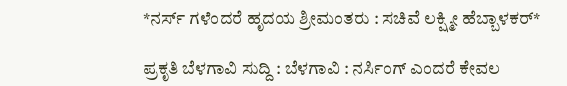*ನರ್ಸ್ ಗಳೆಂದರೆ ಹೃದಯ ಶ್ರೀಮಂತರು : ಸಚಿವೆ ಲಕ್ಷ್ಮೀ ಹೆಬ್ಬಾಳಕರ್*

ಪ್ರಕೃತಿ ಬೆಳಗಾವಿ ಸುದ್ದಿ : ಬೆಳಗಾವಿ : ನರ್ಸಿಂಗ್ ಎಂದರೆ ಕೇವಲ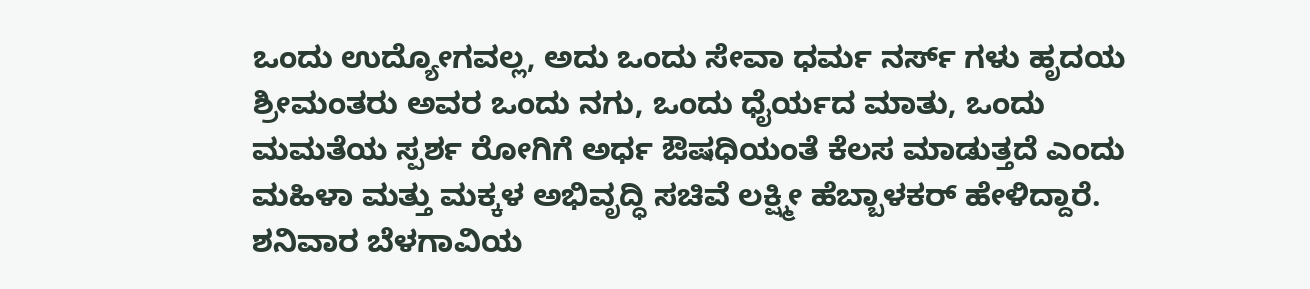ಒಂದು ಉದ್ಯೋಗವಲ್ಲ, ಅದು ಒಂದು ಸೇವಾ ಧರ್ಮ ನರ್ಸ್ ಗಳು ಹೃದಯ ಶ್ರೀಮಂತರು ಅವರ ಒಂದು ನಗು, ಒಂದು ಧೈರ್ಯದ ಮಾತು, ಒಂದು ಮಮತೆಯ ಸ್ಪರ್ಶ ರೋಗಿಗೆ ಅರ್ಧ ಔಷಧಿಯಂತೆ ಕೆಲಸ ಮಾಡುತ್ತದೆ ಎಂದು ಮಹಿಳಾ ಮತ್ತು ಮಕ್ಕಳ ಅಭಿವೃದ್ಧಿ ಸಚಿವೆ ಲಕ್ಷ್ಮೀ ಹೆಬ್ಬಾಳಕರ್ ಹೇಳಿದ್ದಾರೆ.
ಶನಿವಾರ ಬೆಳಗಾವಿಯ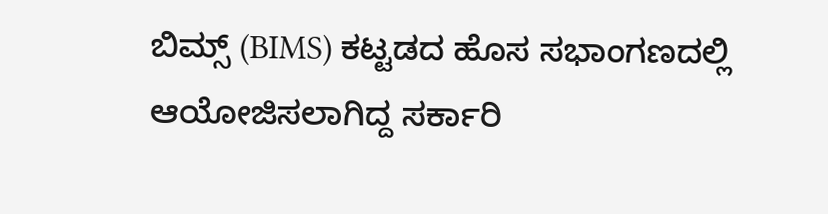ಬಿಮ್ಸ್ (BIMS) ಕಟ್ಟಡದ ಹೊಸ ಸಭಾಂಗಣದಲ್ಲಿ ಆಯೋಜಿಸಲಾಗಿದ್ದ ಸರ್ಕಾರಿ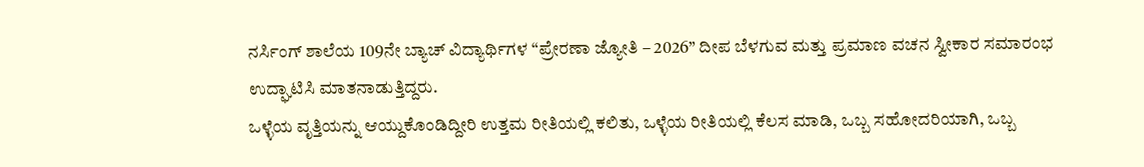ನರ್ಸಿಂಗ್ ಶಾಲೆಯ 109ನೇ ಬ್ಯಾಚ್ ವಿದ್ಯಾರ್ಥಿಗಳ “ಪ್ರೇರಣಾ ಜ್ಯೋತಿ – 2026” ದೀಪ ಬೆಳಗುವ ಮತ್ತು ಪ್ರಮಾಣ ವಚನ ಸ್ವೀಕಾರ ಸಮಾರಂಭ ಉದ್ಘಾಟಿಸಿ ಮಾತನಾಡುತ್ತಿದ್ದರು.
ಒಳ್ಳೆಯ ವೃತ್ತಿಯನ್ನು ಆಯ್ದುಕೊಂಡಿದ್ದೀರಿ ಉತ್ತಮ ರೀತಿಯಲ್ಲಿ ಕಲಿತು, ಒಳ್ಳೆಯ ರೀತಿಯಲ್ಲಿ ಕೆಲಸ ಮಾಡಿ, ಒಬ್ಬ ಸಹೋದರಿಯಾಗಿ, ಒಬ್ಬ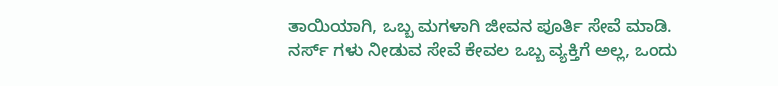ತಾಯಿಯಾಗಿ, ಒಬ್ಬ ಮಗಳಾಗಿ ಜೀವನ ಪೂರ್ತಿ ಸೇವೆ ಮಾಡಿ. ನರ್ಸ್ ಗಳು ನೀಡುವ ಸೇವೆ ಕೇವಲ ಒಬ್ಬ ವ್ಯಕ್ತಿಗೆ ಅಲ್ಲ, ಒಂದು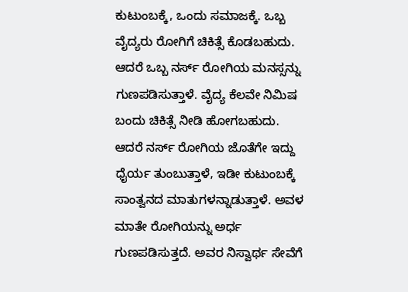ಕುಟುಂಬಕ್ಕೆ, ಒಂದು ಸಮಾಜಕ್ಕೆ. ಒಬ್ಬ ವೈದ್ಯರು ರೋಗಿಗೆ ಚಿಕಿತ್ಸೆ ಕೊಡಬಹುದು. ಆದರೆ ಒಬ್ಬ ನರ್ಸ್ ರೋಗಿಯ ಮನಸ್ಸನ್ನು ಗುಣಪಡಿಸುತ್ತಾಳೆ. ವೈದ್ಯ ಕೆಲವೇ ನಿಮಿಷ ಬಂದು ಚಿಕಿತ್ಸೆ ನೀಡಿ ಹೋಗಬಹುದು.
ಆದರೆ ನರ್ಸ್ ರೋಗಿಯ ಜೊತೆಗೇ ಇದ್ದು ಧೈರ್ಯ ತುಂಬುತ್ತಾಳೆ, ಇಡೀ ಕುಟುಂಬಕ್ಕೆ ಸಾಂತ್ವನದ ಮಾತುಗಳನ್ನಾಡುತ್ತಾಳೆ. ಅವಳ ಮಾತೇ ರೋಗಿಯನ್ನು ಅರ್ಧ ಗುಣಪಡಿಸುತ್ತದೆ. ಅವರ ನಿಸ್ವಾರ್ಥ ಸೇವೆಗೆ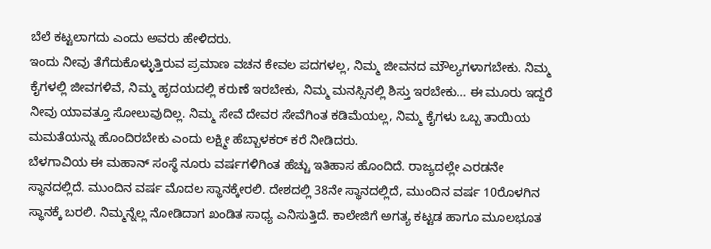ಬೆಲೆ ಕಟ್ಟಲಾಗದು ಎಂದು ಅವರು ಹೇಳಿದರು.
ಇಂದು ನೀವು ತೆಗೆದುಕೊಳ್ಳುತ್ತಿರುವ ಪ್ರಮಾಣ ವಚನ ಕೇವಲ ಪದಗಳಲ್ಲ, ನಿಮ್ಮ ಜೀವನದ ಮೌಲ್ಯಗಳಾಗಬೇಕು. ನಿಮ್ಮ ಕೈಗಳಲ್ಲಿ ಜೀವಗಳಿವೆ, ನಿಮ್ಮ ಹೃದಯದಲ್ಲಿ ಕರುಣೆ ಇರಬೇಕು, ನಿಮ್ಮ ಮನಸ್ಸಿನಲ್ಲಿ ಶಿಸ್ತು ಇರಬೇಕು… ಈ ಮೂರು ಇದ್ದರೆ ನೀವು ಯಾವತ್ತೂ ಸೋಲುವುದಿಲ್ಲ. ನಿಮ್ಮ ಸೇವೆ ದೇವರ ಸೇವೆಗಿಂತ ಕಡಿಮೆಯಲ್ಲ, ನಿಮ್ಮ ಕೈಗಳು ಒಬ್ಬ ತಾಯಿಯ ಮಮತೆಯನ್ನು ಹೊಂದಿರಬೇಕು ಎಂದು ಲಕ್ಷ್ಮೀ ಹೆಬ್ಬಾಳಕರ್ ಕರೆ ನೀಡಿದರು.
ಬೆಳಗಾವಿಯ ಈ ಮಹಾನ್ ಸಂಸ್ಥೆ ನೂರು ವರ್ಷಗಳಿಗಿಂತ ಹೆಚ್ಚು ಇತಿಹಾಸ ಹೊಂದಿದೆ. ರಾಜ್ಯದಲ್ಲೇ ಎರಡನೇ ಸ್ಥಾನದಲ್ಲಿದೆ. ಮುಂದಿನ ವರ್ಷ ಮೊದಲ ಸ್ಥಾನಕ್ಕೇರಲಿ. ದೇಶದಲ್ಲಿ 38ನೇ ಸ್ಥಾನದಲ್ಲಿದೆ, ಮುಂದಿನ ವರ್ಷ 10ರೊಳಗಿನ ಸ್ಥಾನಕ್ಕೆ ಬರಲಿ. ನಿಮ್ಮನ್ನೆಲ್ಲ ನೋಡಿದಾಗ ಖಂಡಿತ ಸಾಧ್ಯ ಎನಿಸುತ್ತಿದೆ. ಕಾಲೇಜಿಗೆ ಅಗತ್ಯ ಕಟ್ಟಡ ಹಾಗೂ ಮೂಲಭೂತ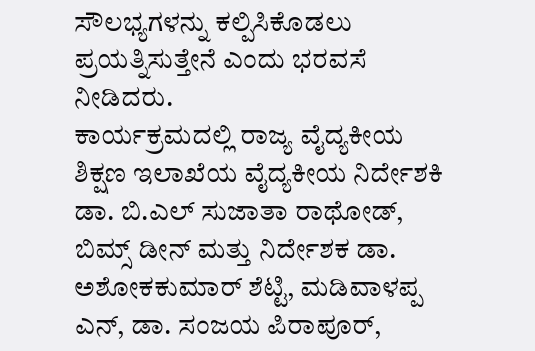ಸೌಲಭ್ಯಗಳನ್ನು ಕಲ್ಪಿಸಿಕೊಡಲು ಪ್ರಯತ್ನಿಸುತ್ತೇನೆ ಎಂದು ಭರವಸೆ ನೀಡಿದರು.
ಕಾರ್ಯಕ್ರಮದಲ್ಲಿ ರಾಜ್ಯ ವೈದ್ಯಕೀಯ ಶಿಕ್ಷಣ ಇಲಾಖೆಯ ವೈದ್ಯಕೀಯ ನಿರ್ದೇಶಕಿ ಡಾ. ಬಿ.ಎಲ್ ಸುಜಾತಾ ರಾಥೋಡ್, ಬಿಮ್ಸ್ ಡೀನ್ ಮತ್ತು ನಿರ್ದೇಶಕ ಡಾ. ಅಶೋಕಕುಮಾರ್ ಶೆಟ್ಟಿ, ಮಡಿವಾಳಪ್ಪ ಎನ್, ಡಾ. ಸಂಜಯ ಪಿರಾಪೂರ್,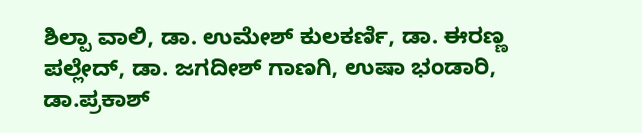ಶಿಲ್ಪಾ ವಾಲಿ, ಡಾ. ಉಮೇಶ್ ಕುಲಕರ್ಣಿ, ಡಾ. ಈರಣ್ಣ ಪಲ್ಲೇದ್, ಡಾ. ಜಗದೀಶ್ ಗಾಣಗಿ, ಉಷಾ ಭಂಡಾರಿ, ಡಾ.ಪ್ರಕಾಶ್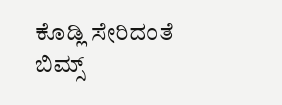ಕೊಡ್ಲಿ ಸೇರಿದಂತೆ ಬಿಮ್ಸ್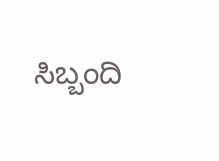ಸಿಬ್ಬಂದಿ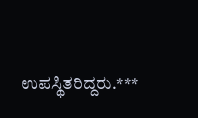ಉಪಸ್ಥಿತರಿದ್ದರು.***